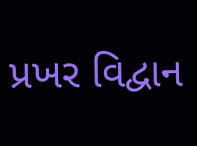પ્રખર વિદ્વાન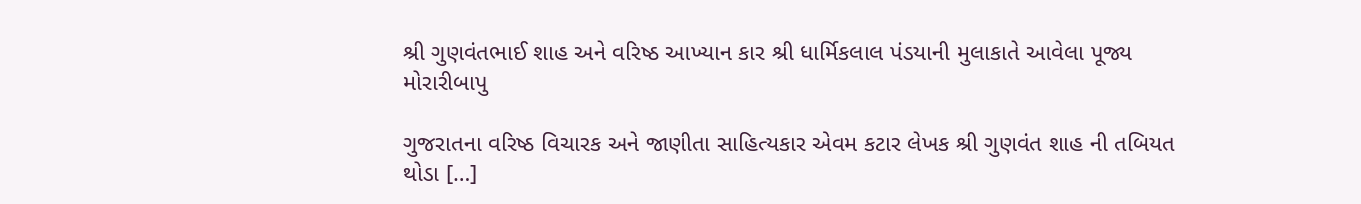શ્રી ગુણવંતભાઈ શાહ અને વરિષ્ઠ આખ્યાન કાર શ્રી ધાર્મિકલાલ પંડયાની મુલાકાતે આવેલા પૂજ્ય મોરારીબાપુ

ગુજરાતના વરિષ્ઠ વિચારક અને જાણીતા સાહિત્યકાર એવમ કટાર લેખક શ્રી ગુણવંત શાહ ની તબિયત થોડા […]